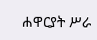ሐዋርያት ሥራ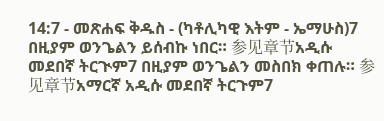14:7 - መጽሐፍ ቅዱስ - (ካቶሊካዊ እትም - ኤማሁስ)7 በዚያም ወንጌልን ይሰብኩ ነበር። 参见章节አዲሱ መደበኛ ትርጒም7 በዚያም ወንጌልን መስበክ ቀጠሉ። 参见章节አማርኛ አዲሱ መደበኛ ትርጉም7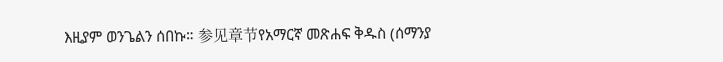እዚያም ወንጌልን ሰበኩ። 参见章节የአማርኛ መጽሐፍ ቅዱስ (ሰማንያ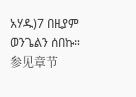አሃዱ)7 በዚያም ወንጌልን ሰበኩ። 参见章节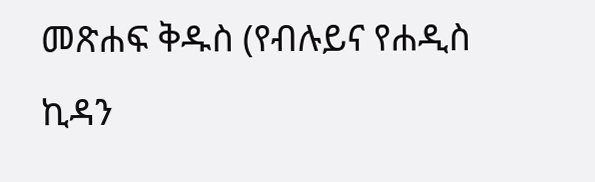መጽሐፍ ቅዱስ (የብሉይና የሐዲስ ኪዳን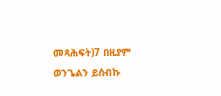መጻሕፍት)7 በዚያም ወንጌልን ይሰብኩ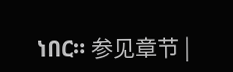ነበር። 参见章节 |